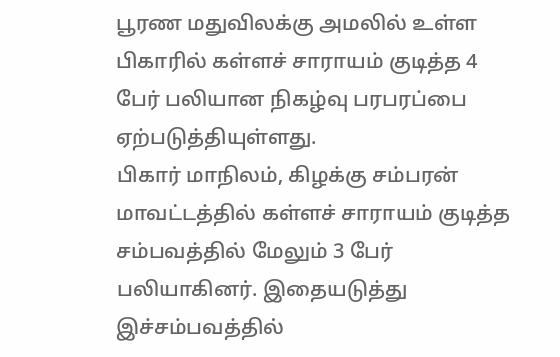பூரண மதுவிலக்கு அமலில் உள்ள பிகாரில் கள்ளச் சாராயம் குடித்த 4 பேர் பலியான நிகழ்வு பரபரப்பை ஏற்படுத்தியுள்ளது.
பிகார் மாநிலம், கிழக்கு சம்பரன் மாவட்டத்தில் கள்ளச் சாராயம் குடித்த சம்பவத்தில் மேலும் 3 பேர் பலியாகினர். இதையடுத்து இச்சம்பவத்தில்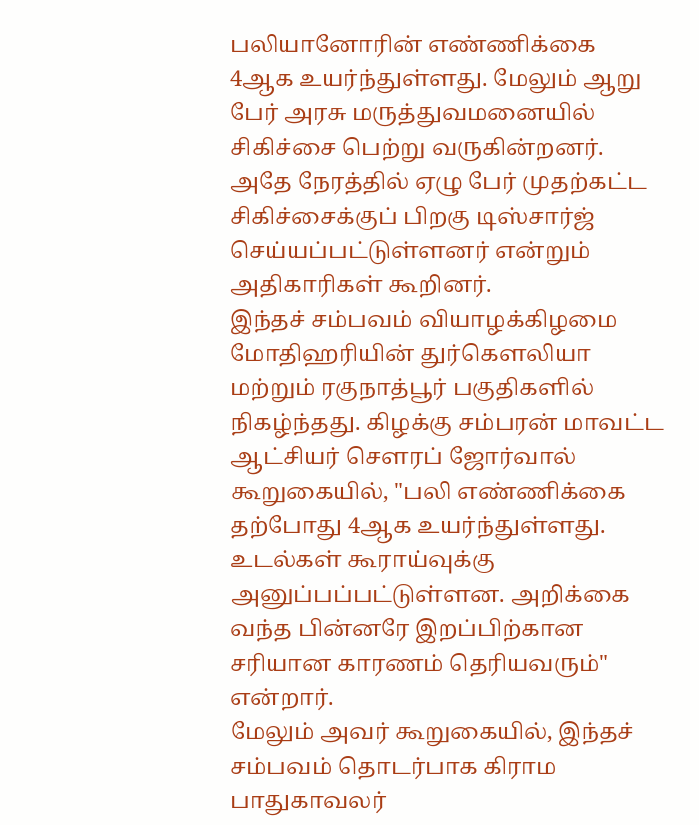பலியானோரின் எண்ணிக்கை 4ஆக உயர்ந்துள்ளது. மேலும் ஆறு பேர் அரசு மருத்துவமனையில் சிகிச்சை பெற்று வருகின்றனர். அதே நேரத்தில் ஏழு பேர் முதற்கட்ட சிகிச்சைக்குப் பிறகு டிஸ்சார்ஜ் செய்யப்பட்டுள்ளனர் என்றும் அதிகாரிகள் கூறினர்.
இந்தச் சம்பவம் வியாழக்கிழமை மோதிஹரியின் துர்கௌலியா மற்றும் ரகுநாத்பூர் பகுதிகளில் நிகழ்ந்தது. கிழக்கு சம்பரன் மாவட்ட ஆட்சியர் சௌரப் ஜோர்வால் கூறுகையில், "பலி எண்ணிக்கை தற்போது 4ஆக உயர்ந்துள்ளது. உடல்கள் கூராய்வுக்கு அனுப்பப்பட்டுள்ளன. அறிக்கை வந்த பின்னரே இறப்பிற்கான சரியான காரணம் தெரியவரும்" என்றார்.
மேலும் அவர் கூறுகையில், இந்தச் சம்பவம் தொடர்பாக கிராம பாதுகாவலர்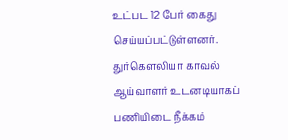உட்பட 12 பேர் கைது செய்யப்பட்டுள்ளனர். துர்கௌலியா காவல் ஆய்வாளர் உடனடியாகப் பணியிடை நீக்கம்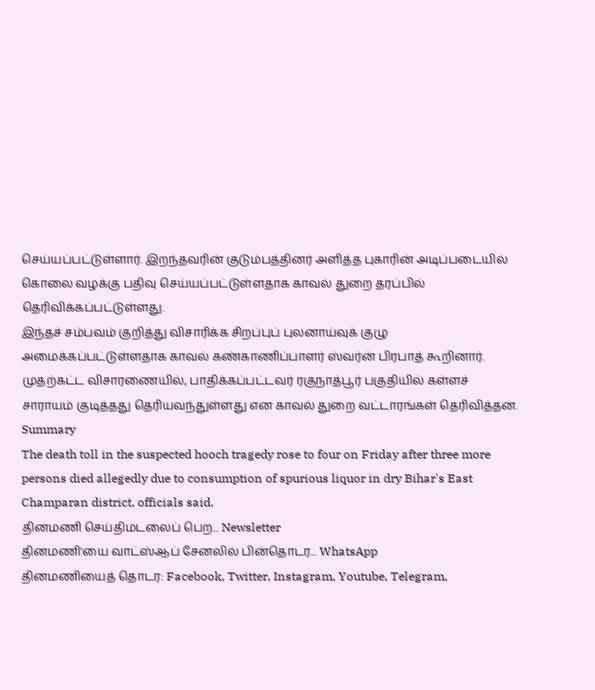செய்யப்பட்டுள்ளார். இறந்தவரின் குடும்பத்தினர் அளித்த புகாரின் அடிப்படையில் கொலை வழக்கு பதிவு செய்யப்பட்டுள்ளதாக காவல் துறை தரப்பில் தெரிவிக்கப்பட்டுள்ளது.
இந்தச் சம்பவம் குறித்து விசாரிக்க சிறப்புப் புலனாய்வுக் குழு அமைக்கப்பட்டுள்ளதாக காவல் கண்காணிப்பாளர் ஸ்வர்ன் பிரபாத் கூறினார். முதற்கட்ட விசாரணையில், பாதிக்கப்பட்டவர் ரகுநாத்பூர் பகுதியில் கள்ளச் சாராயம் குடித்தது தெரியவந்துள்ளது என காவல் துறை வட்டாரங்கள் தெரிவித்தன.
Summary
The death toll in the suspected hooch tragedy rose to four on Friday after three more persons died allegedly due to consumption of spurious liquor in dry Bihar's East Champaran district, officials said.
தினமணி செய்திமடலைப் பெற... Newsletter
தினமணி'யை வாட்ஸ்ஆப் சேனலில் பின்தொடர... WhatsApp
தினமணியைத் தொடர: Facebook, Twitter, Instagram, Youtube, Telegram,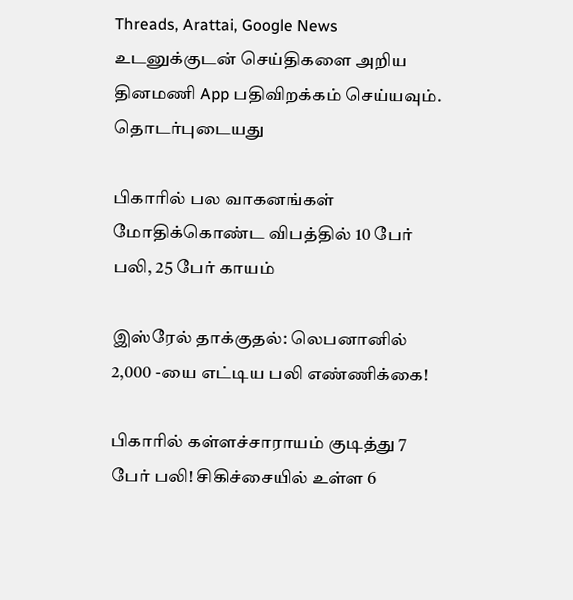Threads, Arattai, Google News
உடனுக்குடன் செய்திகளை அறிய தினமணி App பதிவிறக்கம் செய்யவும்.
தொடர்புடையது

பிகாரில் பல வாகனங்கள் மோதிக்கொண்ட விபத்தில் 10 பேர் பலி, 25 பேர் காயம்

இஸ்ரேல் தாக்குதல்: லெபனானில் 2,000 -யை எட்டிய பலி எண்ணிக்கை!

பிகாரில் கள்ளச்சாராயம் குடித்து 7 பேர் பலி! சிகிச்சையில் உள்ள 6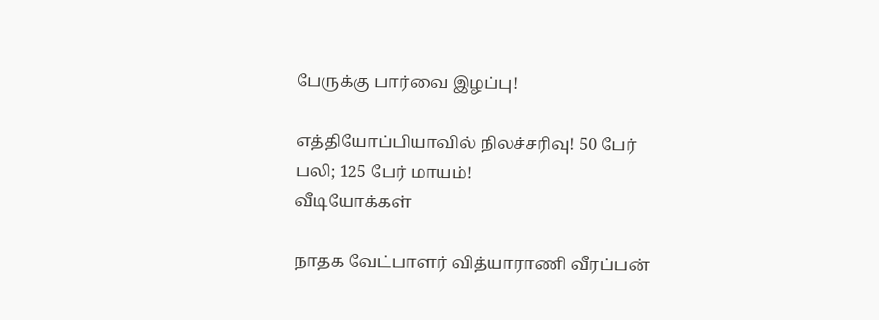பேருக்கு பார்வை இழப்பு!

எத்தியோப்பியாவில் நிலச்சரிவு! 50 பேர் பலி; 125 பேர் மாயம்!
வீடியோக்கள்

நாதக வேட்பாளர் வித்யாராணி வீரப்பன்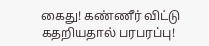கைது! கண்ணீர் விட்டு கதறியதால் பரபரப்பு!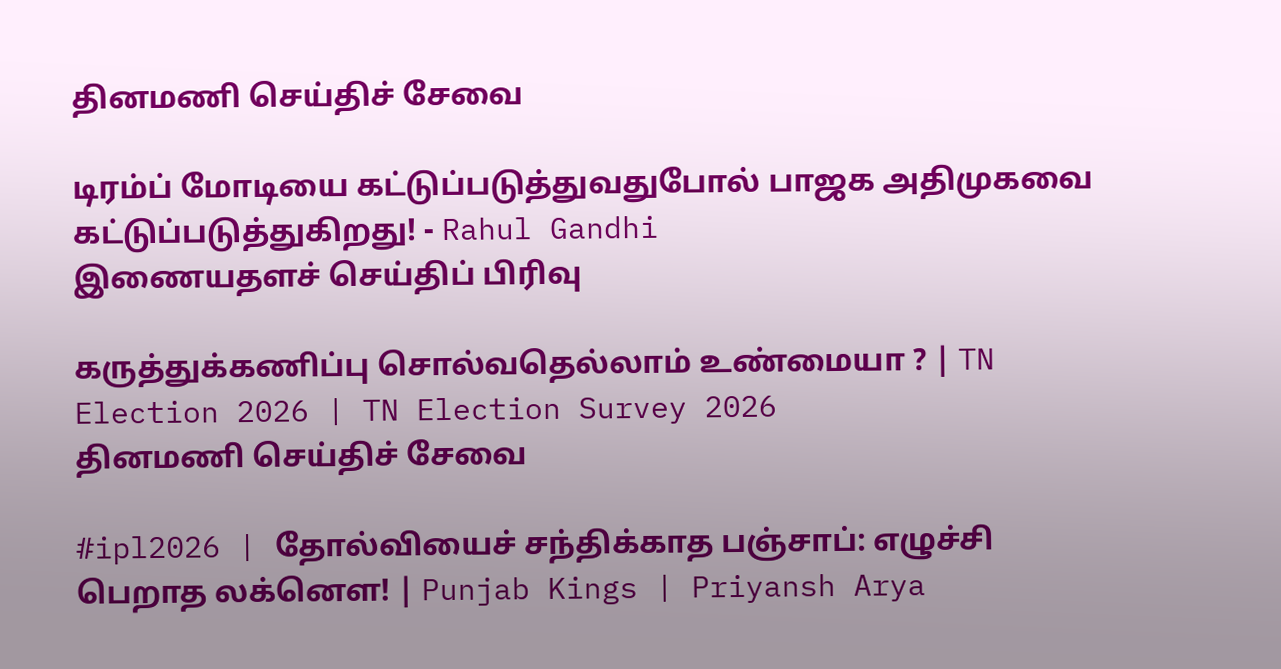தினமணி செய்திச் சேவை

டிரம்ப் மோடியை கட்டுப்படுத்துவதுபோல் பாஜக அதிமுகவை கட்டுப்படுத்துகிறது! - Rahul Gandhi
இணையதளச் செய்திப் பிரிவு

கருத்துக்கணிப்பு சொல்வதெல்லாம் உண்மையா ? | TN Election 2026 | TN Election Survey 2026
தினமணி செய்திச் சேவை

#ipl2026 | தோல்வியைச் சந்திக்காத பஞ்சாப்: எழுச்சி பெறாத லக்னௌ! | Punjab Kings | Priyansh Arya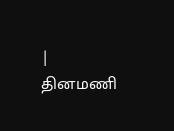|
தினமணி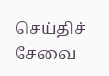செய்திச் சேவை